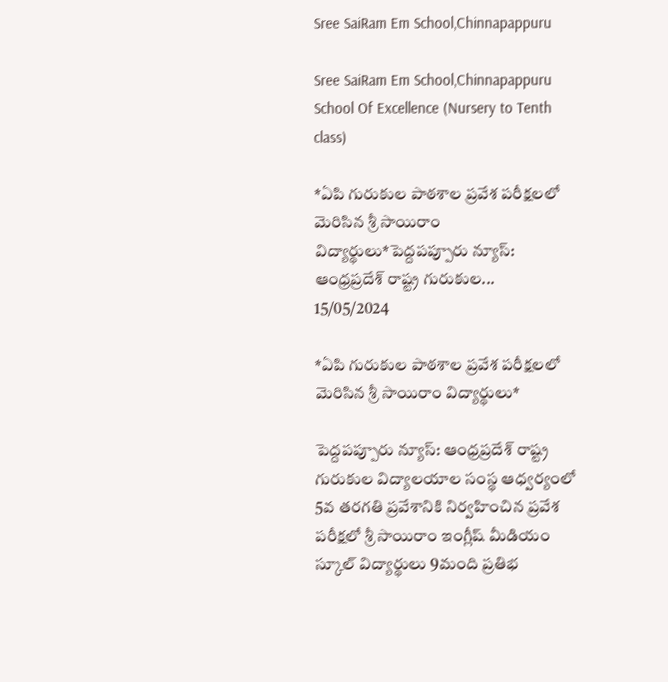Sree SaiRam Em School,Chinnapappuru

Sree SaiRam Em School,Chinnapappuru School Of Excellence (Nursery to Tenth class)

*ఏపి గురుకుల పాఠశాల ప్రవేశ పరీక్షలలో మెరిసిన శ్రీ సాయిరాం విద్యార్థులు*పెద్దపప్పూరు న్యూస్: ఆంధ్రప్రదేశ్ రాష్ట్ర గురుకుల...
15/05/2024

*ఏపి గురుకుల పాఠశాల ప్రవేశ పరీక్షలలో మెరిసిన శ్రీ సాయిరాం విద్యార్థులు*

పెద్దపప్పూరు న్యూస్: ఆంధ్రప్రదేశ్ రాష్ట్ర గురుకుల విద్యాలయాల సంస్థ ఆధ్వర్యంలో 5వ తరగతి ప్రవేశానికి నిర్వహించిన ప్రవేశ పరీక్షలో శ్రీ సాయిరాం ఇంగ్లీష్ మీడియం స్కూల్ విద్యార్థులు 9మంది ప్రతిభ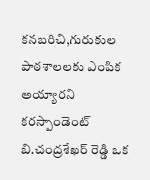కనబరిచి,గురుకుల పాఠశాలలకు ఎంపిక అయ్యారని కరస్పాండెంట్ బి.చంద్రశేఖర్ రెడ్డి ఒక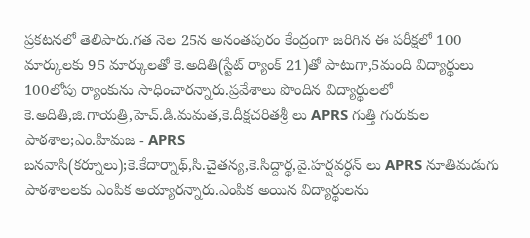ప్రకటనలో తెలిపారు.గత నెల 25న అనంతపురం కేంద్రంగా జరిగిన ఈ పరీక్షలో 100 మార్కులకు 95 మార్కులతో కె.అదితి(స్టేట్ ర్యాంక్ 21)తో పాటుగా,5మంది విద్యార్థులు 100లోపు ర్యాంకును సాధించారన్నారు.ప్రవేశాలు పొందిన విద్యార్థులలో కె.అదితి,జి.గాయత్రి,హెచ్.డి.మమత,కె.దీక్షచరితశ్రీ లు APRS గుత్తి గురుకుల పాఠశాల;ఎం.హిమజ - APRS బనవాసి(కర్నూలు);కె.కేదార్నాథ్,సి.చైతన్య,కె.సిద్దార్థ,వై.హర్షవర్ధన్ లు APRS నూతిమడుగు పాఠశాలలకు ఎంపిక అయ్యారన్నారు.ఎంపిక అయిన విద్యార్థులను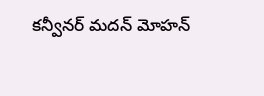కన్వీనర్ మదన్ మోహన్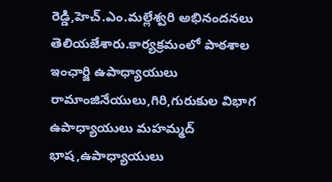రెడ్డి,హెచ్.ఎం.మల్లేశ్వరి అభినందనలు తెలియజేశారు.కార్యక్రమంలో పాఠశాల ఇంఛార్జి ఉపాధ్యాయులు రామాంజినేయులు,గిరి,గురుకుల విభాగ ఉపాధ్యాయులు మహమ్మద్ భాష,ఉపాధ్యాయులు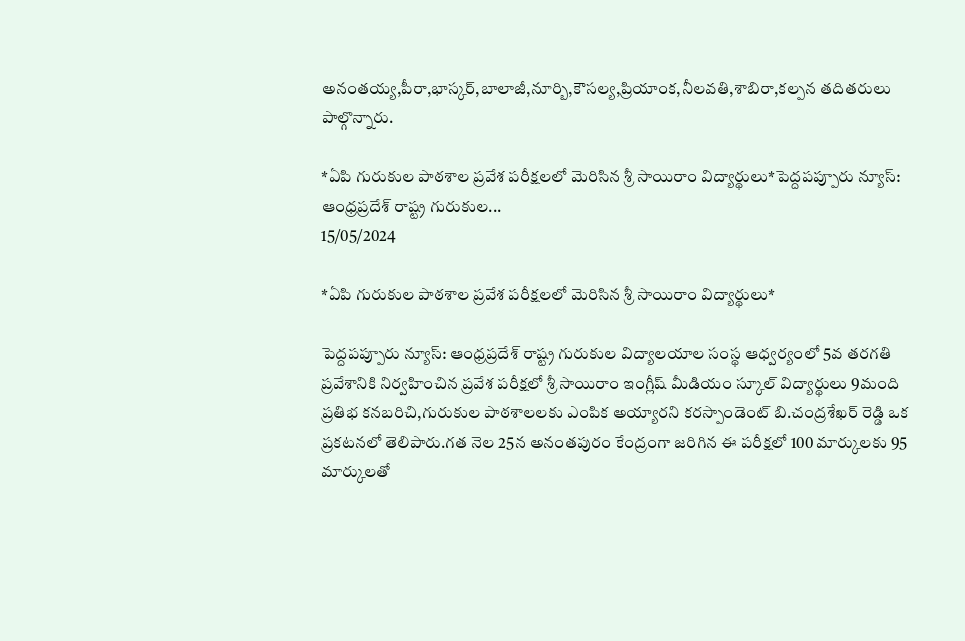అనంతయ్య,పీరా,భాస్కర్,బాలాజీ,నూర్బి,కౌసల్య,ప్రియాంక,నీలవతి,శాబిరా,కల్పన తదితరులు పాల్గొన్నారు.

*ఏపి గురుకుల పాఠశాల ప్రవేశ పరీక్షలలో మెరిసిన శ్రీ సాయిరాం విద్యార్థులు*పెద్దపప్పూరు న్యూస్: ఆంధ్రప్రదేశ్ రాష్ట్ర గురుకుల...
15/05/2024

*ఏపి గురుకుల పాఠశాల ప్రవేశ పరీక్షలలో మెరిసిన శ్రీ సాయిరాం విద్యార్థులు*

పెద్దపప్పూరు న్యూస్: ఆంధ్రప్రదేశ్ రాష్ట్ర గురుకుల విద్యాలయాల సంస్థ ఆధ్వర్యంలో 5వ తరగతి ప్రవేశానికి నిర్వహించిన ప్రవేశ పరీక్షలో శ్రీ సాయిరాం ఇంగ్లీష్ మీడియం స్కూల్ విద్యార్థులు 9మంది ప్రతిభ కనబరిచి,గురుకుల పాఠశాలలకు ఎంపిక అయ్యారని కరస్పాండెంట్ బి.చంద్రశేఖర్ రెడ్డి ఒక ప్రకటనలో తెలిపారు.గత నెల 25న అనంతపురం కేంద్రంగా జరిగిన ఈ పరీక్షలో 100 మార్కులకు 95 మార్కులతో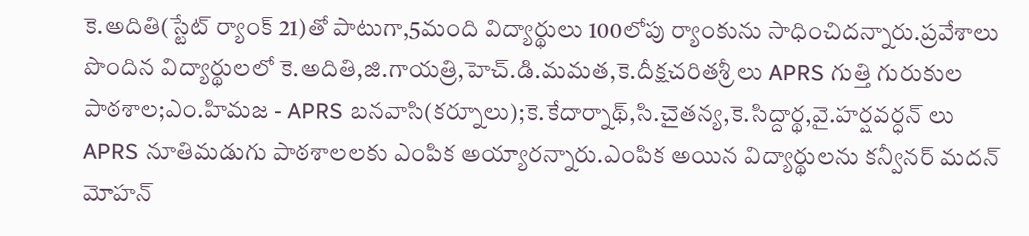కె.అదితి(స్టేట్ ర్యాంక్ 21)తో పాటుగా,5మంది విద్యార్థులు 100లోపు ర్యాంకును సాధించిదన్నారు.ప్రవేశాలు పొందిన విద్యార్థులలో కె.అదితి,జి.గాయత్రి,హెచ్.డి.మమత,కె.దీక్షచరితశ్రీ లు APRS గుత్తి గురుకుల పాఠశాల;ఎం.హిమజ - APRS బనవాసి(కర్నూలు);కె.కేదార్నాథ్,సి.చైతన్య,కె.సిద్దార్థ,వై.హర్షవర్ధన్ లు APRS నూతిమడుగు పాఠశాలలకు ఎంపిక అయ్యారన్నారు.ఎంపిక అయిన విద్యార్థులను కన్వీనర్ మదన్ మోహన్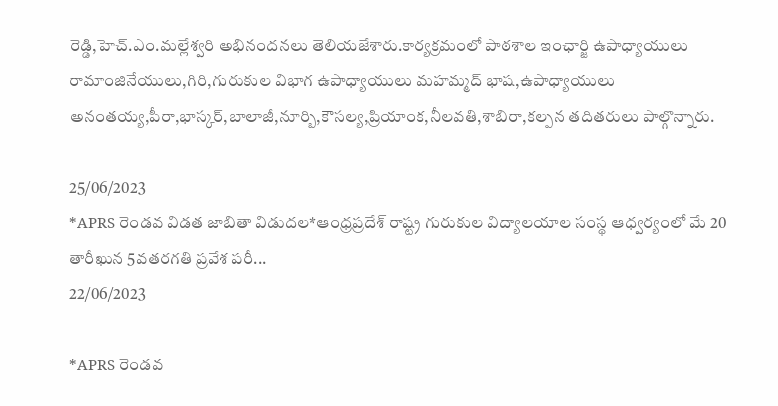రెడ్డి,హెచ్.ఎం.మల్లేశ్వరి అభినందనలు తెలియజేశారు.కార్యక్రమంలో పాఠశాల ఇంఛార్జి ఉపాధ్యాయులు రామాంజినేయులు,గిరి,గురుకుల విభాగ ఉపాధ్యాయులు మహమ్మద్ భాష,ఉపాధ్యాయులు అనంతయ్య,పీరా,భాస్కర్,బాలాజీ,నూర్బి,కౌసల్య,ప్రియాంక,నీలవతి,శాబిరా,కల్పన తదితరులు పాల్గొన్నారు.

25/06/2023
*APRS రెండవ విడత జాబితా విడుదల*ఆంధ్రప్రదేశ్ రాష్ట్ర గురుకుల విద్యాలయాల సంస్థ ఆధ్వర్యంలో మే 20 తారీఖున 5వతరగతి ప్రవేశ పరీ...
22/06/2023

*APRS రెండవ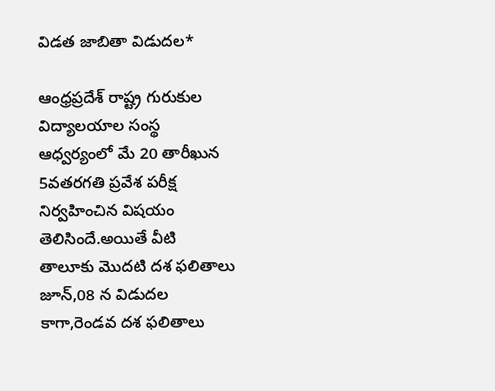విడత జాబితా విడుదల*

ఆంధ్రప్రదేశ్ రాష్ట్ర గురుకుల విద్యాలయాల సంస్థ ఆధ్వర్యంలో మే 20 తారీఖున 5వతరగతి ప్రవేశ పరీక్ష నిర్వహించిన విషయం తెలిసిందే.అయితే వీటి తాలూకు మొదటి దశ ఫలితాలు జూన్,08 న విడుదల కాగా,రెండవ దశ ఫలితాలు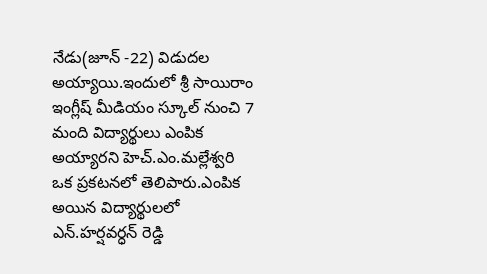నేడు(జూన్ -22) విడుదల అయ్యాయి.ఇందులో శ్రీ సాయిరాం ఇంగ్లీష్ మీడియం స్కూల్ నుంచి 7 మంది విద్యార్థులు ఎంపిక అయ్యారని హెచ్.ఎం.మల్లేశ్వరి ఒక ప్రకటనలో తెలిపారు.ఎంపిక అయిన విద్యార్థులలో ఎన్.హర్షవర్ధన్ రెడ్డి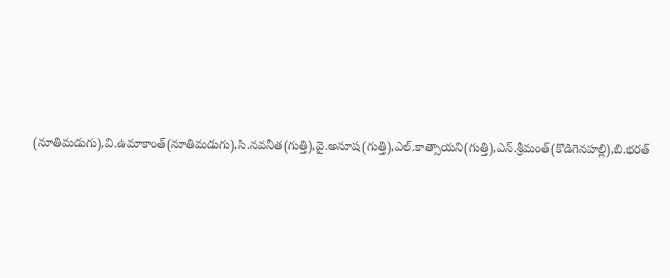(నూతిమడుగు),వి.ఉమాకాంత్(నూతిమడుగు),సి.నవనీత(గుత్తి),వై.అనూష(గుత్తి),ఎల్.కాత్సాయని(గుత్తి),ఎన్.శ్రీమంత్(కొడిగెనహల్లి),బి.భరత్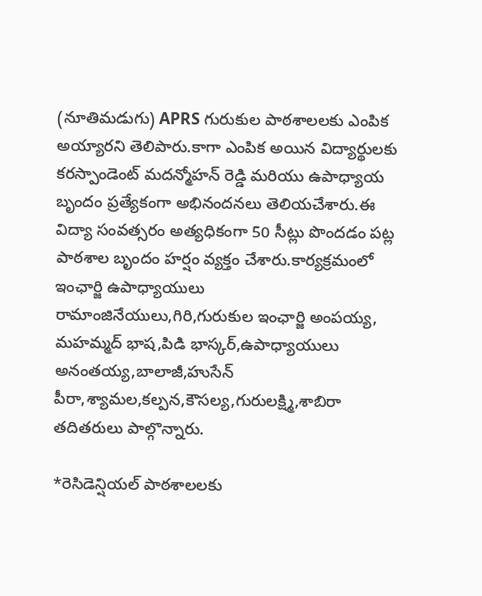(నూతిమడుగు) APRS గురుకుల పాఠశాలలకు ఎంపిక అయ్యారని తెలిపారు.కాగా ఎంపిక అయిన విద్యార్థులకు కరస్పాండెంట్ మదన్మోహన్ రెడ్డి మరియు ఉపాధ్యాయ బృందం ప్రత్యేకంగా అభినందనలు తెలియచేశారు.ఈ విద్యా సంవత్సరం అత్యధికంగా 50 సీట్లు పొందడం పట్ల పాఠశాల బృందం హర్షం వ్యక్తం చేశారు.కార్యక్రమంలో ఇంఛార్జి ఉపాధ్యాయులు రామాంజినేయులు,గిరి,గురుకుల ఇంఛార్జి అంపయ్య, మహమ్మద్ భాష,పిడి భాస్కర్,ఉపాధ్యాయులు అనంతయ్య,బాలాజీ,హుసేన్ పీరా,శ్యామల,కల్పన,కౌసల్య,గురులక్ష్మి,శాబిరా తదితరులు పాల్గొన్నారు.

*రెసిడెన్షియల్ పాఠశాలలకు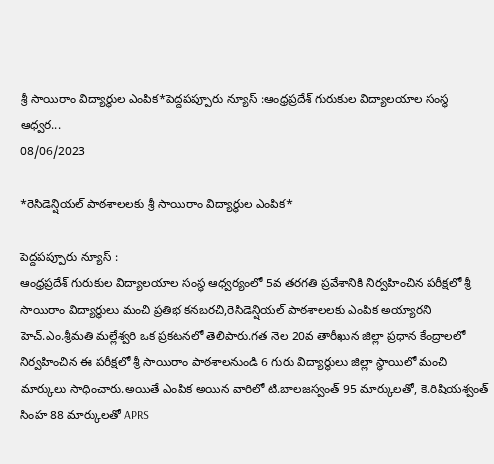శ్రీ సాయిరాం విద్యార్థుల ఎంపిక*పెద్దపప్పూరు న్యూస్ :ఆంధ్రప్రదేశ్ గురుకుల విద్యాలయాల సంస్థ ఆధ్వర...
08/06/2023

*రెసిడెన్షియల్ పాఠశాలలకు శ్రీ సాయిరాం విద్యార్థుల ఎంపిక*

పెద్దపప్పూరు న్యూస్ :
ఆంధ్రప్రదేశ్ గురుకుల విద్యాలయాల సంస్థ ఆధ్వర్యంలో 5వ తరగతి ప్రవేశానికి నిర్వహించిన పరీక్షలో శ్రీ సాయిరాం విద్యార్థులు మంచి ప్రతిభ కనబరచి,రెసిడెన్షియల్ పాఠశాలలకు ఎంపిక అయ్యారని హెచ్.ఎం.శ్రీమతి మల్లేశ్వరి ఒక ప్రకటనలో తెలిపారు.గత నెల 20వ తారీఖున జిల్లా ప్రధాన కేంద్రాలలో నిర్వహించిన ఈ పరీక్షలో శ్రీ సాయిరాం పాఠశాలనుండి 6 గురు విద్యార్థులు జిల్లా స్థాయిలో మంచి మార్కులు సాధించారు.అయితే ఎంపిక అయిన వారిలో టి.బాలజస్వంత్ 95 మార్కులతో, కె.రిషియశ్వంత్ సింహ 88 మార్కులతో APRS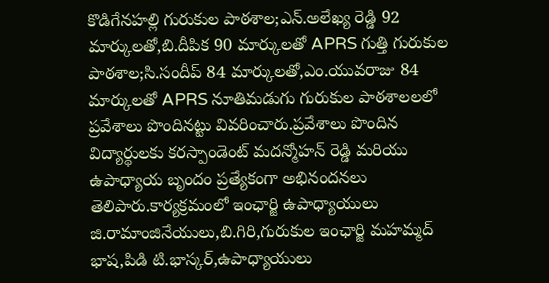కొడిగేనహల్లి గురుకుల పాఠశాల;ఎన్.అలేఖ్య రెడ్డి 92 మార్కులతో,బి.దీపిక 90 మార్కులతో APRS గుత్తి గురుకుల పాఠశాల;సి.సందీప్ 84 మార్కులతో,ఎం.యువరాజు 84 మార్కులతో APRS నూతిమడుగు గురుకుల పాఠశాలలలో ప్రవేశాలు పొందినట్టు వివరించారు.ప్రవేశాలు పొందిన విద్యార్థులకు కరస్పాండెంట్ మదన్మోహన్ రెడ్డి మరియు ఉపాధ్యాయ బృందం ప్రత్యేకంగా అభినందనలు తెలిపారు.కార్యక్రమంలో ఇంఛార్జి ఉపాధ్యాయులు జి.రామాంజినేయులు,బి.గిరి,గురుకుల ఇంఛార్జి మహమ్మద్ భాష,పిడి టి.భాస్కర్,ఉపాధ్యాయులు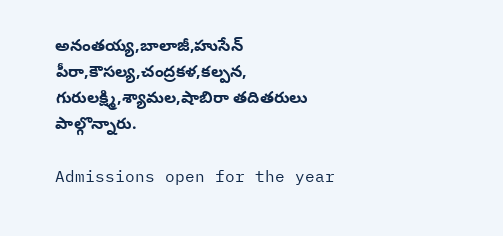అనంతయ్య,బాలాజీ,హుసేన్ పీరా,కౌసల్య,చంద్రకళ,కల్పన, గురులక్ష్మి,శ్యామల,షాబిరా తదితరులు పాల్గొన్నారు.

Admissions open for the year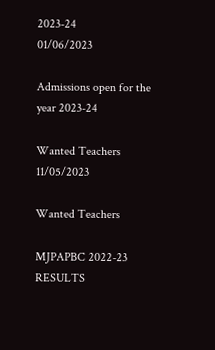2023-24
01/06/2023

Admissions open for the year 2023-24

Wanted Teachers
11/05/2023

Wanted Teachers

MJPAPBC 2022-23 RESULTS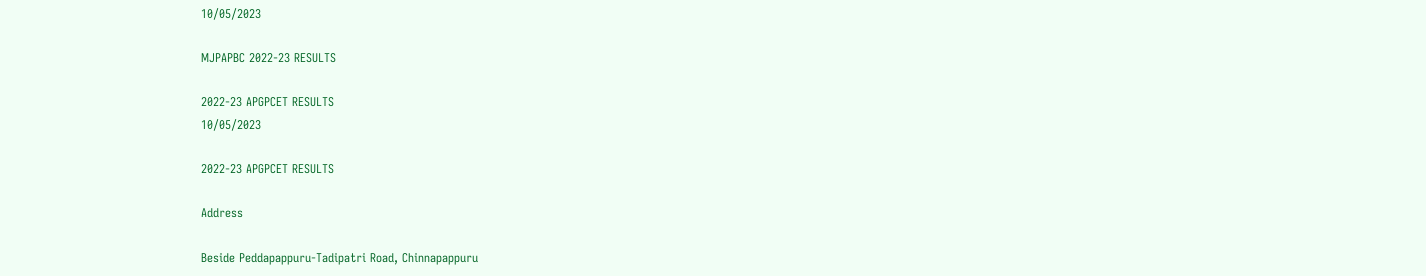10/05/2023

MJPAPBC 2022-23 RESULTS

2022-23 APGPCET RESULTS
10/05/2023

2022-23 APGPCET RESULTS

Address

Beside Peddapappuru-Tadipatri Road, Chinnapappuru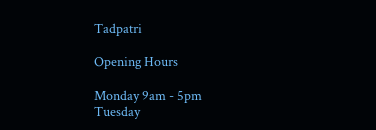Tadpatri

Opening Hours

Monday 9am - 5pm
Tuesday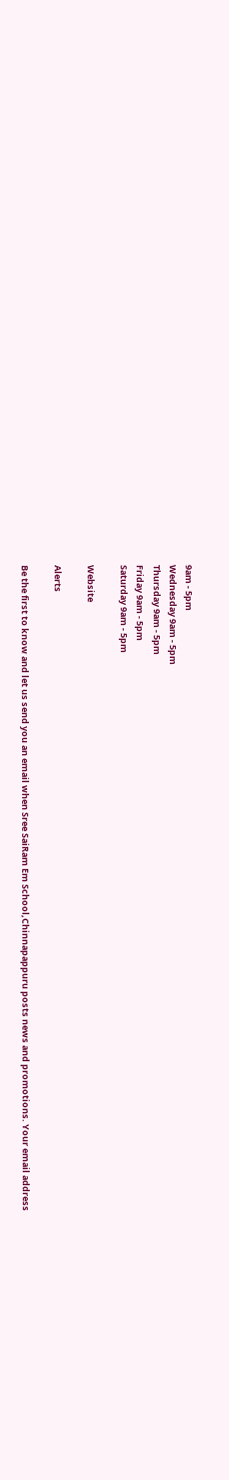9am - 5pm
Wednesday 9am - 5pm
Thursday 9am - 5pm
Friday 9am - 5pm
Saturday 9am - 5pm

Website

Alerts

Be the first to know and let us send you an email when Sree SaiRam Em School,Chinnapappuru posts news and promotions. Your email address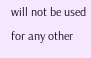will not be used for any other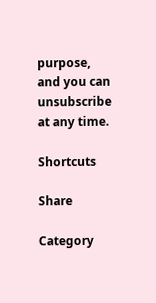purpose, and you can unsubscribe at any time.

Shortcuts

Share

Category